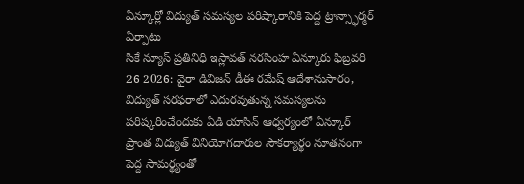ఏన్కూర్లో విద్యుత్ సమస్యల పరిష్కారానికి పెద్ద ట్రాన్స్ఫార్మర్ ఏర్పాటు
సికే న్యూస్ ప్రతినిధి ఇస్లావత్ నరసింహ ఏన్కూరు ఫిబ్రవరి 26 2026: వైరా డివిజన్ డీఈ రమేష్ ఆదేశానుసారం, విద్యుత్ సరఫరాలో ఎదురవుతున్న సమస్యలను పరిష్కరించేందుకు ఏడి యాసిన్ ఆధ్వర్యంలో ఏన్కూర్ ప్రాంత విద్యుత్ వినియోగదారుల సౌకర్యార్థం నూతనంగా పెద్ద సామర్థ్యంతో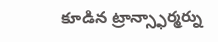కూడిన ట్రాన్స్ఫార్మర్ను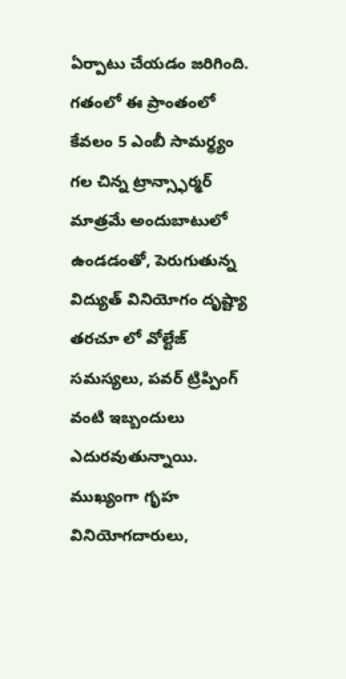ఏర్పాటు చేయడం జరిగింది. గతంలో ఈ ప్రాంతంలో కేవలం 5 ఎంబీ సామర్థ్యం గల చిన్న ట్రాన్స్ఫార్మర్ మాత్రమే అందుబాటులో ఉండడంతో, పెరుగుతున్న విద్యుత్ వినియోగం దృష్ట్యా తరచూ లో వోల్టేజ్ సమస్యలు, పవర్ ట్రిప్పింగ్ వంటి ఇబ్బందులు ఎదురవుతున్నాయి. ముఖ్యంగా గృహ వినియోగదారులు,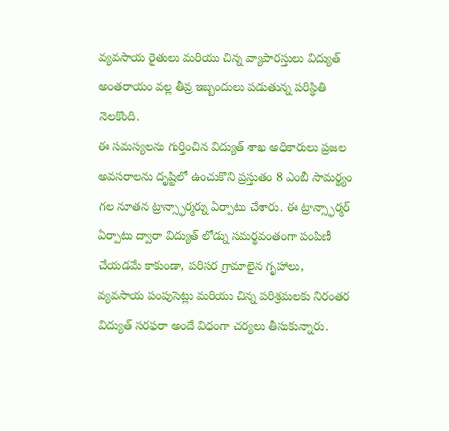వ్యవసాయ రైతులు మరియు చిన్న వ్యాపారస్తులు విద్యుత్ అంతరాయం వల్ల తీవ్ర ఇబ్బందులు పడుతున్న పరిస్థితి నెలకొంది.
ఈ సమస్యలను గుర్తించిన విద్యుత్ శాఖ అధికారులు ప్రజల అవసరాలను దృష్టిలో ఉంచుకొని ప్రస్తుతం 8 ఎంబీ సామర్థ్యం గల నూతన ట్రాన్స్ఫార్మర్ను ఏర్పాటు చేశారు. ఈ ట్రాన్స్ఫార్మర్ ఏర్పాటు ద్వారా విద్యుత్ లోడ్ను సమర్థవంతంగా పంపిణీ చేయడమే కాకుండా, పరిసర గ్రామాలైన గృహాలు, వ్యవసాయ పంపుసెట్లు మరియు చిన్న పరిశ్రమలకు నిరంతర విద్యుత్ సరఫరా అందే విధంగా చర్యలు తీసుకున్నారు.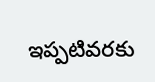ఇప్పటివరకు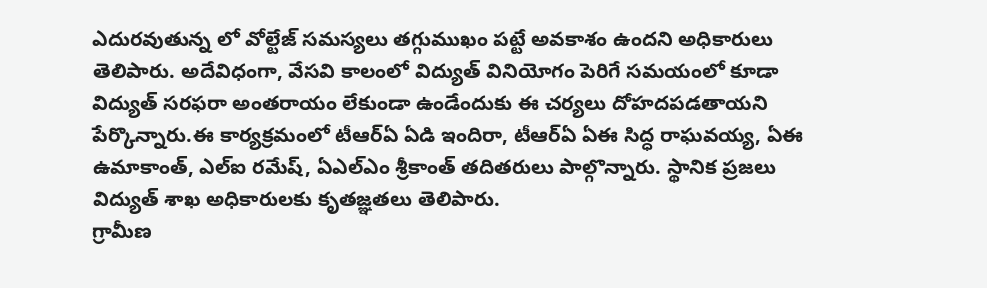ఎదురవుతున్న లో వోల్టేజ్ సమస్యలు తగ్గుముఖం పట్టే అవకాశం ఉందని అధికారులు తెలిపారు. అదేవిధంగా, వేసవి కాలంలో విద్యుత్ వినియోగం పెరిగే సమయంలో కూడా విద్యుత్ సరఫరా అంతరాయం లేకుండా ఉండేందుకు ఈ చర్యలు దోహదపడతాయని పేర్కొన్నారు.ఈ కార్యక్రమంలో టీఆర్ఏ ఏడి ఇందిరా, టీఆర్ఏ ఏఈ సిద్ధ రాఘవయ్య, ఏఈ ఉమాకాంత్, ఎల్ఐ రమేష్, ఏఎల్ఎం శ్రీకాంత్ తదితరులు పాల్గొన్నారు. స్థానిక ప్రజలు విద్యుత్ శాఖ అధికారులకు కృతజ్ఞతలు తెలిపారు.
గ్రామీణ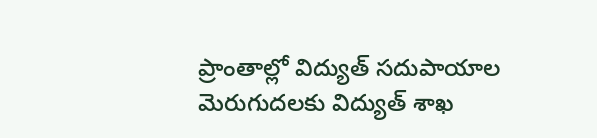ప్రాంతాల్లో విద్యుత్ సదుపాయాల మెరుగుదలకు విద్యుత్ శాఖ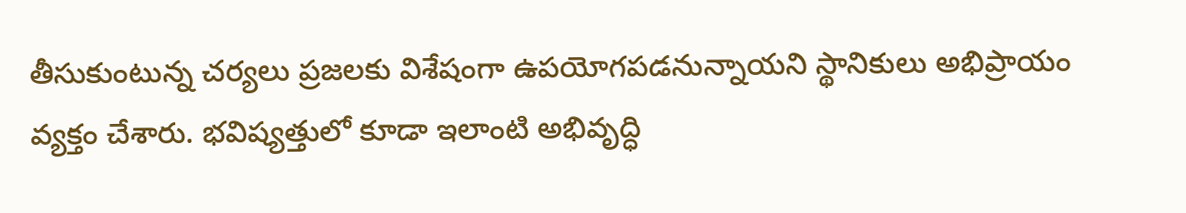తీసుకుంటున్న చర్యలు ప్రజలకు విశేషంగా ఉపయోగపడనున్నాయని స్థానికులు అభిప్రాయం వ్యక్తం చేశారు. భవిష్యత్తులో కూడా ఇలాంటి అభివృద్ధి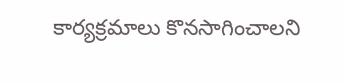కార్యక్రమాలు కొనసాగించాలని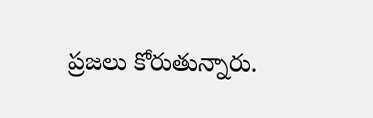ప్రజలు కోరుతున్నారు.